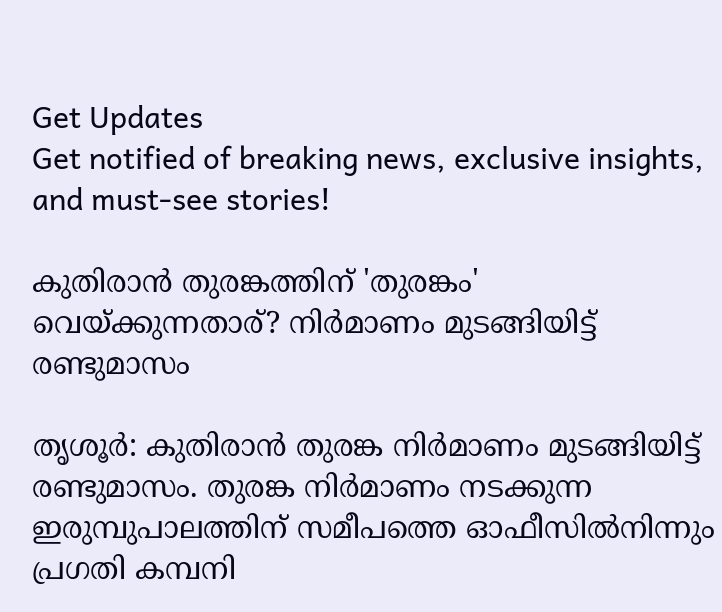Get Updates
Get notified of breaking news, exclusive insights, and must-see stories!

കുതിരാന്‍ തുരങ്കത്തിന് 'തുരങ്കം' വെയ്ക്കുന്നതാര്? നിര്‍മാണം മുടങ്ങിയിട്ട് രണ്ടുമാസം

തൃശൂര്‍: കുതിരാന്‍ തുരങ്ക നിര്‍മാണം മുടങ്ങിയിട്ട് രണ്ടുമാസം. തുരങ്ക നിര്‍മാണം നടക്കുന്ന ഇരുമ്പുപാലത്തിന് സമീപത്തെ ഓഫീസില്‍നിന്നും പ്രഗതി കമ്പനി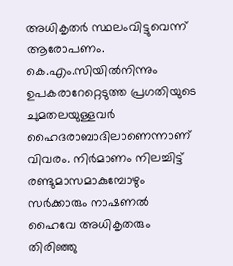അധികൃതര്‍ സ്ഥലംവിട്ടുവെന്ന് ആരോപണം. കെ.എം.സിയില്‍നിന്നും ഉപകരാറേറ്റെടുത്ത പ്രഗതിയുടെ ചുമതലയുള്ളവര്‍ ഹൈദരാബാദിലാണെന്നാണ് വിവരം. നിര്‍മാണം നിലച്ചിട്ട് രണ്ടുമാസമാകുമ്പോഴും സര്‍ക്കാരും നാഷണല്‍ ഹൈവേ അധികൃതരും തിരിഞ്ഞു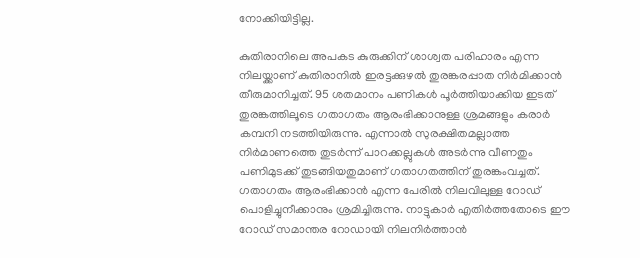നോക്കിയിട്ടില്ല.

കുതിരാനിലെ അപകട കുരുക്കിന് ശാശ്വത പരിഹാരം എന്ന നിലയ്ക്കാണ് കുതിരാനില്‍ ഇരട്ടക്കുഴല്‍ തുരങ്കരപ്പാത നിര്‍മിക്കാന്‍ തീരുമാനിച്ചത്. 95 ശതമാനം പണികള്‍ പൂര്‍ത്തിയാക്കിയ ഇടത് തുരങ്കത്തിലൂടെ ഗതാഗതം ആരംഭിക്കാനുള്ള ശ്രമങ്ങളും കരാര്‍ കമ്പനി നടത്തിയിരുന്നു. എന്നാല്‍ സുരക്ഷിതമല്ലാത്ത നിര്‍മാണത്തെ തുടര്‍ന്ന് പാറക്കല്ലുകള്‍ അടര്‍ന്നു വീണതും പണിമുടക്ക് തുടങ്ങിയതുമാണ് ഗതാഗതത്തിന് തുരങ്കംവച്ചത്. ഗതാഗതം ആരംഭിക്കാന്‍ എന്ന പേരില്‍ നിലവിലുള്ള റോഡ് പൊളിച്ചുനീക്കാനും ശ്രമിച്ചിരുന്നു. നാട്ടുകാര്‍ എതിര്‍ത്തതോടെ ഈ റോഡ് സമാന്തര റോഡായി നിലനിര്‍ത്താന്‍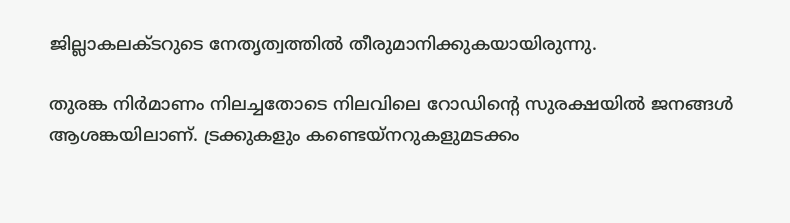ജില്ലാകലക്ടറുടെ നേതൃത്വത്തില്‍ തീരുമാനിക്കുകയായിരുന്നു.

തുരങ്ക നിര്‍മാണം നിലച്ചതോടെ നിലവിലെ റോഡിന്റെ സുരക്ഷയില്‍ ജനങ്ങള്‍ ആശങ്കയിലാണ്. ട്രക്കുകളും കണ്ടെയ്‌നറുകളുമടക്കം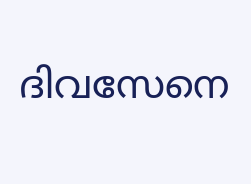ദിവസേനെ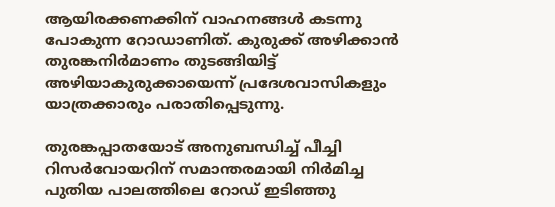ആയിരക്കണക്കിന് വാഹനങ്ങള്‍ കടന്നു പോകുന്ന റോഡാണിത്. കുരുക്ക് അഴിക്കാന്‍ തുരങ്കനിര്‍മാണം തുടങ്ങിയിട്ട് അഴിയാകുരുക്കായെന്ന് പ്രദേശവാസികളും യാത്രക്കാരും പരാതിപ്പെടുന്നു.

തുരങ്കപ്പാതയോട് അനുബന്ധിച്ച് പീച്ചി റിസര്‍വോയറിന് സമാന്തരമായി നിര്‍മിച്ച പുതിയ പാലത്തിലെ റോഡ് ഇടിഞ്ഞു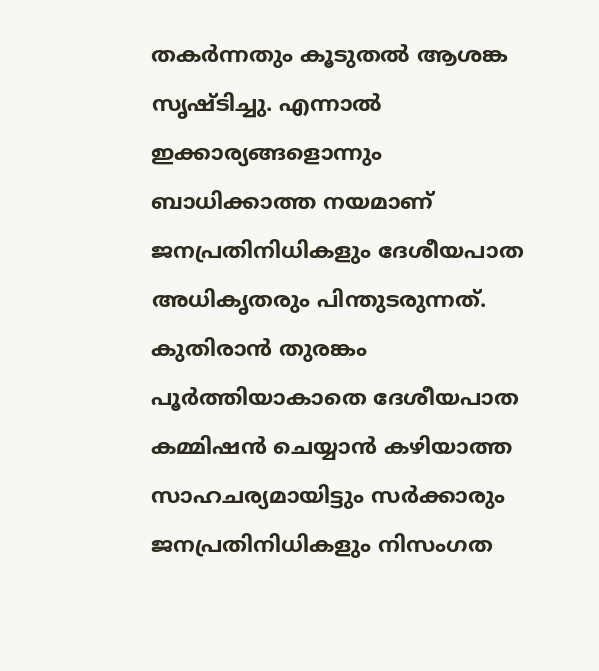തകര്‍ന്നതും കൂടുതല്‍ ആശങ്ക സൃഷ്ടിച്ചു. എന്നാല്‍ ഇക്കാര്യങ്ങളൊന്നും ബാധിക്കാത്ത നയമാണ് ജനപ്രതിനിധികളും ദേശീയപാത അധികൃതരും പിന്തുടരുന്നത്. കുതിരാന്‍ തുരങ്കം പൂര്‍ത്തിയാകാതെ ദേശീയപാത കമ്മിഷന്‍ ചെയ്യാന്‍ കഴിയാത്ത സാഹചര്യമായിട്ടും സര്‍ക്കാരും ജനപ്രതിനിധികളും നിസംഗത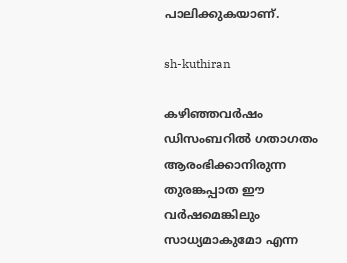പാലിക്കുകയാണ്.

sh-kuthiran

കഴിഞ്ഞവര്‍ഷം ഡിസംബറില്‍ ഗതാഗതം ആരംഭിക്കാനിരുന്ന തുരങ്കപ്പാത ഈ വര്‍ഷമെങ്കിലും സാധ്യമാകുമോ എന്ന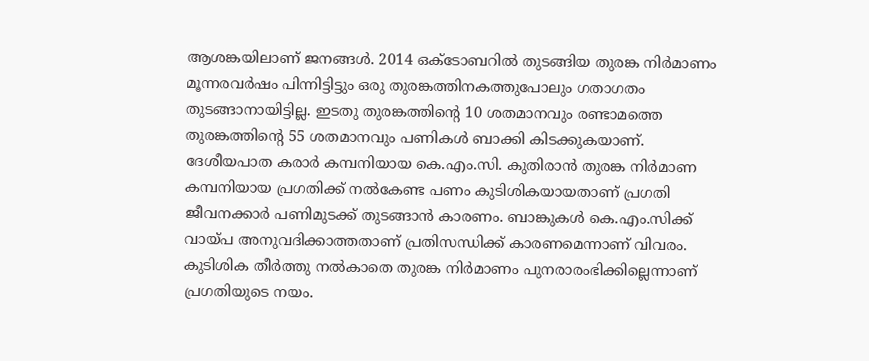ആശങ്കയിലാണ് ജനങ്ങള്‍. 2014 ഒക്‌ടോബറില്‍ തുടങ്ങിയ തുരങ്ക നിര്‍മാണം മൂന്നരവര്‍ഷം പിന്നിട്ടിട്ടും ഒരു തുരങ്കത്തിനകത്തുപോലും ഗതാഗതം തുടങ്ങാനായിട്ടില്ല. ഇടതു തുരങ്കത്തിന്റെ 10 ശതമാനവും രണ്ടാമത്തെ തുരങ്കത്തിന്റെ 55 ശതമാനവും പണികള്‍ ബാക്കി കിടക്കുകയാണ്. ദേശീയപാത കരാര്‍ കമ്പനിയായ കെ.എം.സി. കുതിരാന്‍ തുരങ്ക നിര്‍മാണ കമ്പനിയായ പ്രഗതിക്ക് നല്‍കേണ്ട പണം കുടിശികയായതാണ് പ്രഗതി ജീവനക്കാര്‍ പണിമുടക്ക് തുടങ്ങാന്‍ കാരണം. ബാങ്കുകള്‍ കെ.എം.സിക്ക് വായ്പ അനുവദിക്കാത്തതാണ് പ്രതിസന്ധിക്ക് കാരണമെന്നാണ് വിവരം. കുടിശിക തീര്‍ത്തു നല്‍കാതെ തുരങ്ക നിര്‍മാണം പുനരാരംഭിക്കില്ലെന്നാണ് പ്രഗതിയുടെ നയം.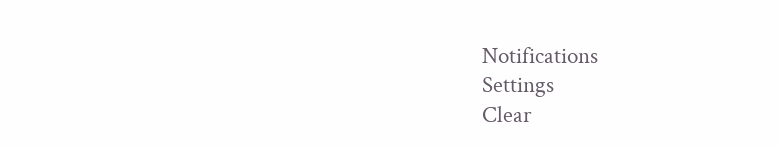Notifications
Settings
Clear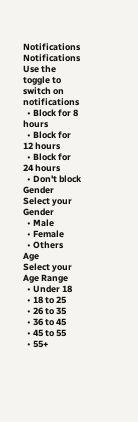Notifications
Notifications
Use the toggle to switch on notifications
  • Block for 8 hours
  • Block for 12 hours
  • Block for 24 hours
  • Don't block
Gender
Select your Gender
  • Male
  • Female
  • Others
Age
Select your Age Range
  • Under 18
  • 18 to 25
  • 26 to 35
  • 36 to 45
  • 45 to 55
  • 55+